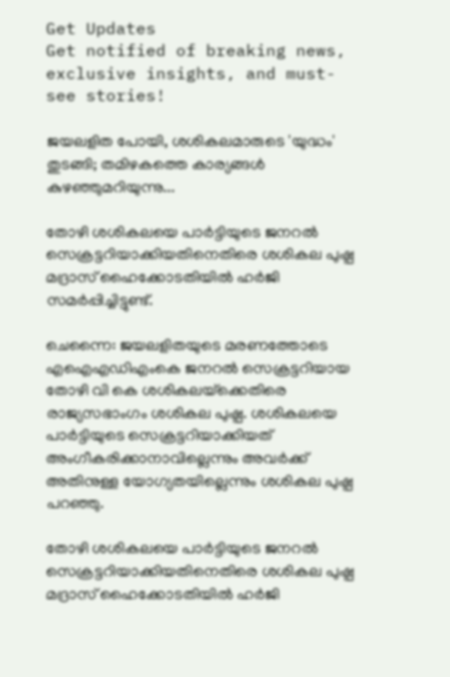Get Updates
Get notified of breaking news, exclusive insights, and must-see stories!

ജയലളിത പോയി, ശശികലമാരുടെ 'യുദ്ധം' തുടങ്ങി; തമിഴകത്തെ കാര്യങ്ങള്‍ കുഴഞ്ഞുമറിയുന്നു...

തോഴി ശശികലയെ പാര്‍ട്ടിയുടെ ജനറല്‍ സെക്രട്ടറിയാക്കിയതിനെതിരെ ശശികല പുഷ്പ മദ്രാസ് ഹൈക്കോടതിയില്‍ ഹര്‍ജി സമര്‍പ്പിച്ചിട്ടുണ്ട്.

ചെന്നൈ: ജയലളിതയുടെ മരണത്തോടെ എഐഎഡിഎംകെ ജനറല്‍ സെക്രട്ടറിയായ തോഴി വി കെ ശശികലയ്‌ക്കെതിരെ രാജ്യസഭാംഗം ശശികല പുഷ്പ. ശശികലയെ പാര്‍ട്ടിയുടെ സെക്രട്ടറിയാക്കിയത് അംഗീകരിക്കാനാവില്ലെന്നും അവര്‍ക്ക് അതിനുള്ള യോഗ്യതയില്ലെന്നും ശശികല പുഷ്പ പറഞ്ഞു.

തോഴി ശശികലയെ പാര്‍ട്ടിയുടെ ജനറല്‍ സെക്രട്ടറിയാക്കിയതിനെതിരെ ശശികല പുഷ്പ മദ്രാസ് ഹൈക്കോടതിയില്‍ ഹര്‍ജി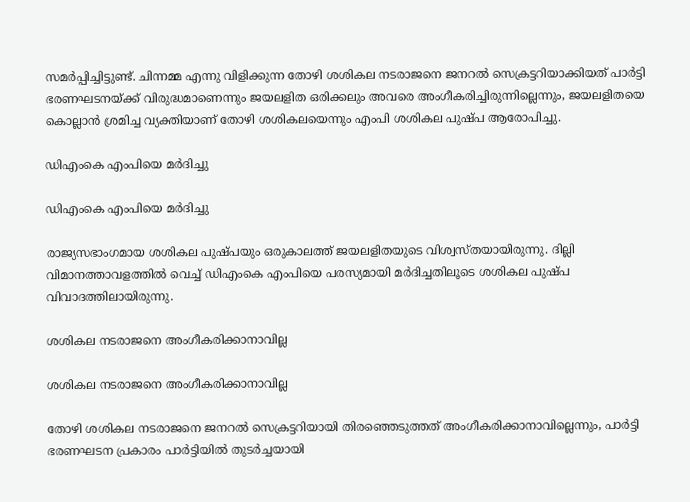സമര്‍പ്പിച്ചിട്ടുണ്ട്. ചിന്നമ്മ എന്നു വിളിക്കുന്ന തോഴി ശശികല നടരാജനെ ജനറല്‍ സെക്രട്ടറിയാക്കിയത് പാര്‍ട്ടി ഭരണഘടനയ്ക്ക് വിരുദ്ധമാണെന്നും ജയലളിത ഒരിക്കലും അവരെ അംഗീകരിച്ചിരുന്നില്ലെന്നും, ജയലളിതയെ കൊല്ലാന്‍ ശ്രമിച്ച വ്യക്തിയാണ് തോഴി ശശികലയെന്നും എംപി ശശികല പുഷ്പ ആരോപിച്ചു.

ഡിഎംകെ എംപിയെ മര്‍ദിച്ചു

ഡിഎംകെ എംപിയെ മര്‍ദിച്ചു

രാജ്യസഭാംഗമായ ശശികല പുഷ്പയും ഒരുകാലത്ത് ജയലളിതയുടെ വിശ്വസ്തയായിരുന്നു. ദില്ലി വിമാനത്താവളത്തില്‍ വെച്ച് ഡിഎംകെ എംപിയെ പരസ്യമായി മര്‍ദിച്ചതിലൂടെ ശശികല പുഷ്പ വിവാദത്തിലായിരുന്നു.

ശശികല നടരാജനെ അംഗീകരിക്കാനാവില്ല

ശശികല നടരാജനെ അംഗീകരിക്കാനാവില്ല

തോഴി ശശികല നടരാജനെ ജനറല്‍ സെക്രട്ടറിയായി തിരഞ്ഞെടുത്തത് അംഗീകരിക്കാനാവില്ലെന്നും, പാര്‍ട്ടി ഭരണഘടന പ്രകാരം പാര്‍ട്ടിയില്‍ തുടര്‍ച്ചയായി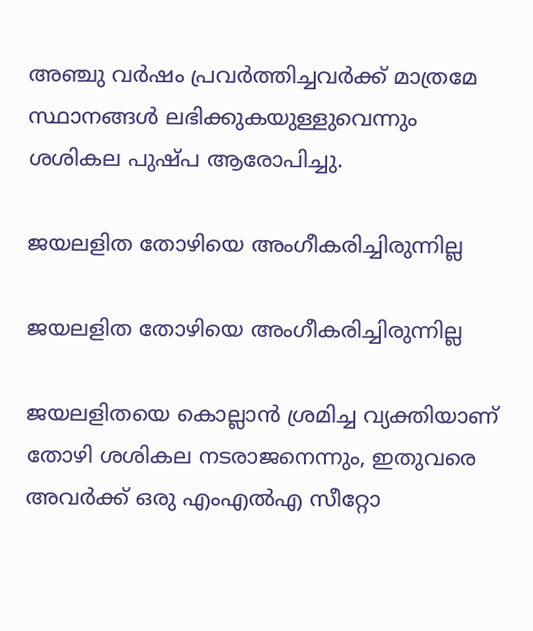അഞ്ചു വര്‍ഷം പ്രവര്‍ത്തിച്ചവര്‍ക്ക് മാത്രമേ സ്ഥാനങ്ങള്‍ ലഭിക്കുകയുള്ളുവെന്നും ശശികല പുഷ്പ ആരോപിച്ചു.

ജയലളിത തോഴിയെ അംഗീകരിച്ചിരുന്നില്ല

ജയലളിത തോഴിയെ അംഗീകരിച്ചിരുന്നില്ല

ജയലളിതയെ കൊല്ലാന്‍ ശ്രമിച്ച വ്യക്തിയാണ് തോഴി ശശികല നടരാജനെന്നും, ഇതുവരെ അവര്‍ക്ക് ഒരു എംഎല്‍എ സീറ്റോ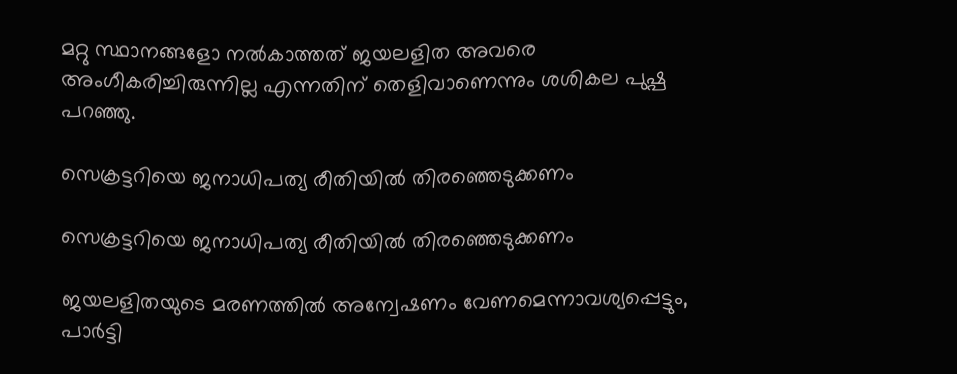മറ്റു സ്ഥാനങ്ങളോ നല്‍കാത്തത് ജയലളിത അവരെ അംഗീകരിച്ചിരുന്നില്ല എന്നതിന് തെളിവാണെന്നും ശശികല പുഷ്പ പറഞ്ഞു.

സെക്രട്ടറിയെ ജനാധിപത്യ രീതിയില്‍ തിരഞ്ഞെടുക്കണം

സെക്രട്ടറിയെ ജനാധിപത്യ രീതിയില്‍ തിരഞ്ഞെടുക്കണം

ജയലളിതയുടെ മരണത്തില്‍ അന്വേഷണം വേണമെന്നാവശ്യപ്പെട്ടും, പാര്‍ട്ടി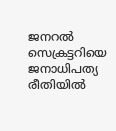ജനറല്‍ സെക്രട്ടറിയെ ജനാധിപത്യ രീതിയില്‍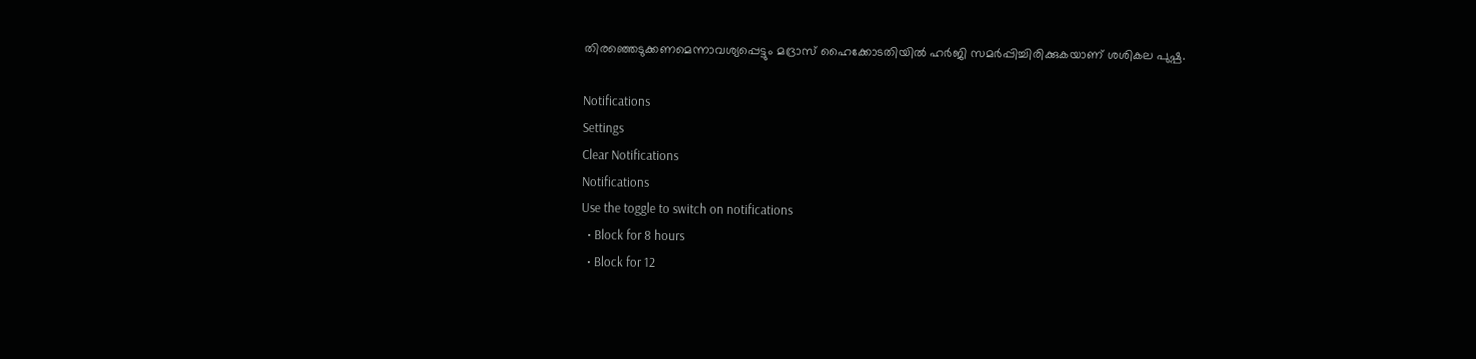തിരഞ്ഞെടുക്കണമെന്നാവശ്യപ്പെട്ടും മദ്രാസ് ഹൈക്കോടതിയില്‍ ഹര്‍ജി സമര്‍പ്പിച്ചിരിക്കുകയാണ് ശശികല പുഷ്പ.

Notifications
Settings
Clear Notifications
Notifications
Use the toggle to switch on notifications
  • Block for 8 hours
  • Block for 12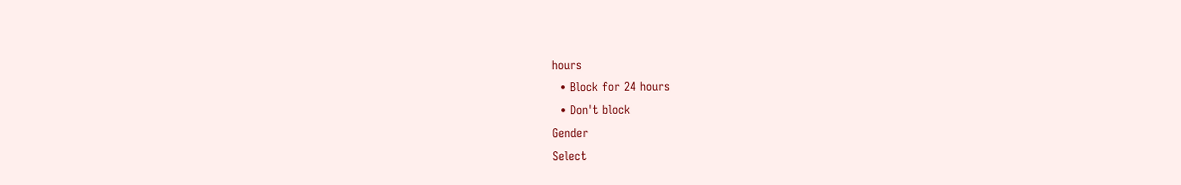hours
  • Block for 24 hours
  • Don't block
Gender
Select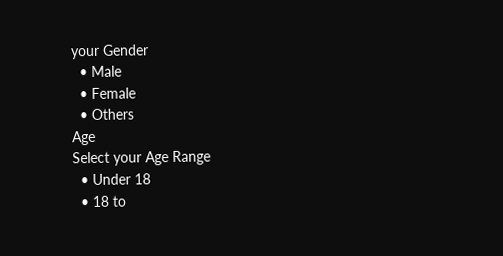your Gender
  • Male
  • Female
  • Others
Age
Select your Age Range
  • Under 18
  • 18 to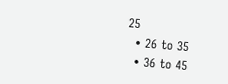25
  • 26 to 35
  • 36 to 45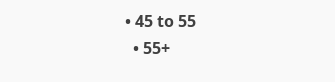• 45 to 55
  • 55+